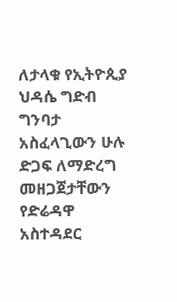ለታላቁ የኢትዮጲያ ህዳሴ ግድብ ግንባታ አስፈላጊውን ሁሉ ድጋፍ ለማድረግ መዘጋጀታቸውን የድሬዳዋ አስተዳደር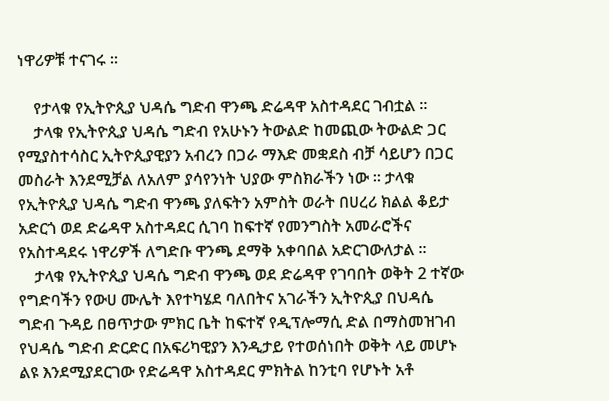ነዋሪዎቹ ተናገሩ ።

    የታላቁ የኢትዮጲያ ህዳሴ ግድብ ዋንጫ ድሬዳዋ አስተዳደር ገብቷል ።
    ታላቁ የኢትዮጲያ ህዳሴ ግድብ የአሁኑን ትውልድ ከመጪው ትውልድ ጋር የሚያስተሳስር ኢትዮጲያዊያን አብረን በጋራ ማእድ መቋደስ ብቻ ሳይሆን በጋር መስራት እንደሚቻል ለአለም ያሳየንነት ህያው ምስክራችን ነው ። ታላቁ የኢትዮጲያ ህዳሴ ግድብ ዋንጫ ያለፍትን አምስት ወራት በሀረሪ ክልል ቆይታ አድርጎ ወደ ድሬዳዋ አስተዳደር ሲገባ ከፍተኛ የመንግስት አመራሮችና የአስተዳደሩ ነዋሪዎች ለግድቡ ዋንጫ ደማቅ አቀባበል አድርገውለታል ።
    ታላቁ የኢትዮጲያ ህዳሴ ግድብ ዋንጫ ወደ ድሬዳዋ የገባበት ወቅት 2 ተኛው የግድባችን የውሀ ሙሌት እየተካሄደ ባለበትና አገራችን ኢትዮጲያ በህዳሴ ግድብ ጉዳይ በፀጥታው ምክር ቤት ከፍተኛ የዲፕሎማሲ ድል በማስመዝገብ የህዳሴ ግድብ ድርድር በአፍሪካዊያን እንዲታይ የተወሰነበት ወቅት ላይ መሆኑ ልዩ እንደሚያደርገው የድሬዳዋ አስተዳደር ምክትል ከንቲባ የሆኑት አቶ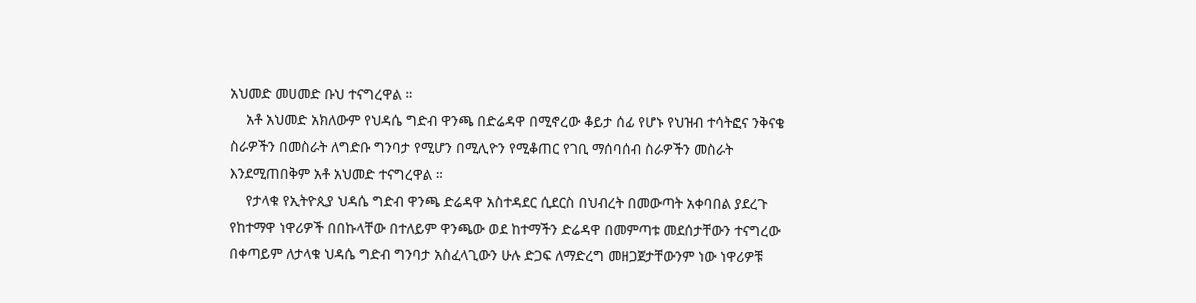አህመድ መሀመድ ቡህ ተናግረዋል ።
    አቶ አህመድ አክለውም የህዳሴ ግድብ ዋንጫ በድሬዳዋ በሚኖረው ቆይታ ሰፊ የሆኑ የህዝብ ተሳትፎና ንቅናቄ ስራዎችን በመስራት ለግድቡ ግንባታ የሚሆን በሚሊዮን የሚቆጠር የገቢ ማሰባሰብ ስራዎችን መስራት እንደሚጠበቅም አቶ አህመድ ተናግረዋል ።
    የታላቁ የኢትዮጲያ ህዳሴ ግድብ ዋንጫ ድሬዳዋ አስተዳደር ሲደርስ በህብረት በመውጣት አቀባበል ያደረጉ የከተማዋ ነዋሪዎች በበኩላቸው በተለይም ዋንጫው ወደ ከተማችን ድሬዳዋ በመምጣቱ መደሰታቸውን ተናግረው በቀጣይም ለታላቁ ህዳሴ ግድብ ግንባታ አስፈላጊውን ሁሉ ድጋፍ ለማድረግ መዘጋጀታቸውንም ነው ነዋሪዎቹ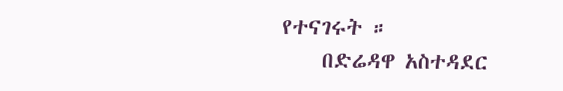የተናገሩት ።
    በድሬዳዋ አስተዳደር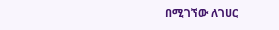በሚገኘው ለገሀር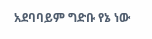አደባባይም ግድቡ የኔ ነው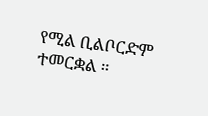የሚል ቢልቦርድም ተመርቋል ።